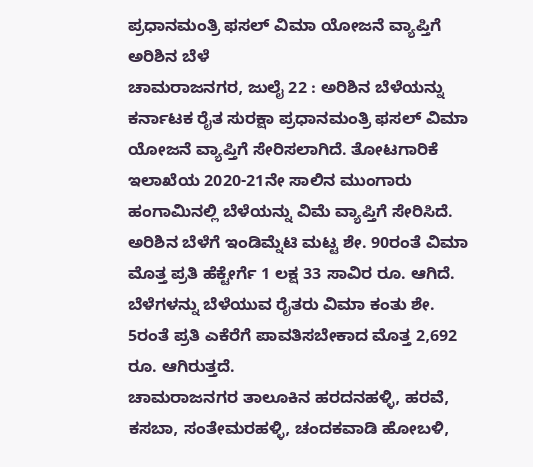ಪ್ರಧಾನಮಂತ್ರಿ ಫಸಲ್ ವಿಮಾ ಯೋಜನೆ ವ್ಯಾಪ್ತಿಗೆ ಅರಿಶಿನ ಬೆಳೆ
ಚಾಮರಾಜನಗರ, ಜುಲೈ 22 : ಅರಿಶಿನ ಬೆಳೆಯನ್ನು ಕರ್ನಾಟಕ ರೈತ ಸುರಕ್ಷಾ ಪ್ರಧಾನಮಂತ್ರಿ ಫಸಲ್ ವಿಮಾ ಯೋಜನೆ ವ್ಯಾಪ್ತಿಗೆ ಸೇರಿಸಲಾಗಿದೆ. ತೋಟಗಾರಿಕೆ ಇಲಾಖೆಯ 2020-21ನೇ ಸಾಲಿನ ಮುಂಗಾರು ಹಂಗಾಮಿನಲ್ಲಿ ಬೆಳೆಯನ್ನು ವಿಮೆ ವ್ಯಾಪ್ತಿಗೆ ಸೇರಿಸಿದೆ.
ಅರಿಶಿನ ಬೆಳೆಗೆ ಇಂಡಿಮ್ನೆಟಿ ಮಟ್ಟ ಶೇ. 90ರಂತೆ ವಿಮಾ ಮೊತ್ತ ಪ್ರತಿ ಹೆಕ್ಟೇರ್ಗೆ 1 ಲಕ್ಷ 33 ಸಾವಿರ ರೂ. ಆಗಿದೆ. ಬೆಳೆಗಳನ್ನು ಬೆಳೆಯುವ ರೈತರು ವಿಮಾ ಕಂತು ಶೇ. 5ರಂತೆ ಪ್ರತಿ ಎಕೆರೆಗೆ ಪಾವತಿಸಬೇಕಾದ ಮೊತ್ತ 2,692 ರೂ. ಆಗಿರುತ್ತದೆ.
ಚಾಮರಾಜನಗರ ತಾಲೂಕಿನ ಹರದನಹಳ್ಳಿ, ಹರವೆ, ಕಸಬಾ, ಸಂತೇಮರಹಳ್ಳಿ, ಚಂದಕವಾಡಿ ಹೋಬಳಿ,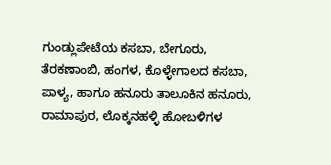ಗುಂಡ್ಲುಪೇಟೆಯ ಕಸಬಾ, ಬೇಗೂರು, ತೆರಕಣಾಂಬಿ, ಹಂಗಳ, ಕೊಳ್ಳೇಗಾಲದ ಕಸಬಾ, ಪಾಳ್ಯ, ಹಾಗೂ ಹನೂರು ತಾಲೂಕಿನ ಹನೂರು, ರಾಮಾಪುರ, ಲೊಕ್ಕನಹಳ್ಳಿ ಹೋಬಳಿಗಳ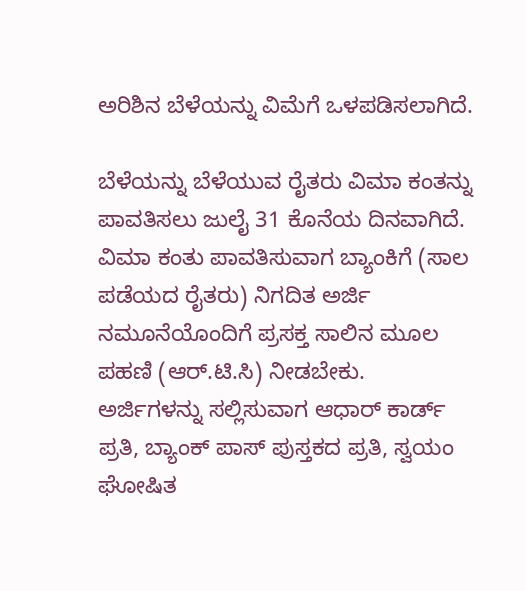ಅರಿಶಿನ ಬೆಳೆಯನ್ನು ವಿಮೆಗೆ ಒಳಪಡಿಸಲಾಗಿದೆ.

ಬೆಳೆಯನ್ನು ಬೆಳೆಯುವ ರೈತರು ವಿಮಾ ಕಂತನ್ನು ಪಾವತಿಸಲು ಜುಲೈ 31 ಕೊನೆಯ ದಿನವಾಗಿದೆ. ವಿಮಾ ಕಂತು ಪಾವತಿಸುವಾಗ ಬ್ಯಾಂಕಿಗೆ (ಸಾಲ ಪಡೆಯದ ರೈತರು) ನಿಗದಿತ ಅರ್ಜಿ ನಮೂನೆಯೊಂದಿಗೆ ಪ್ರಸಕ್ತ ಸಾಲಿನ ಮೂಲ ಪಹಣಿ (ಆರ್.ಟಿ.ಸಿ) ನೀಡಬೇಕು.
ಅರ್ಜಿಗಳನ್ನು ಸಲ್ಲಿಸುವಾಗ ಆಧಾರ್ ಕಾರ್ಡ್ ಪ್ರತಿ, ಬ್ಯಾಂಕ್ ಪಾಸ್ ಪುಸ್ತಕದ ಪ್ರತಿ, ಸ್ವಯಂ ಘೋಷಿತ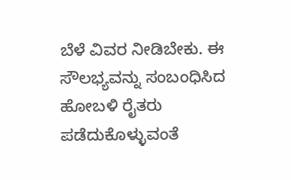ಬೆಳೆ ವಿವರ ನೀಡಿಬೇಕು. ಈ ಸೌಲಭ್ಯವನ್ನು ಸಂಬಂಧಿಸಿದ ಹೋಬಳಿ ರೈತರು ಪಡೆದುಕೊಳ್ಳುವಂತೆ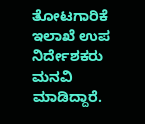ತೋಟಗಾರಿಕೆ ಇಲಾಖೆ ಉಪ ನಿರ್ದೇಶಕರು ಮನವಿ ಮಾಡಿದ್ದಾರೆ.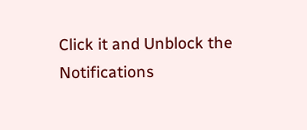Click it and Unblock the Notifications